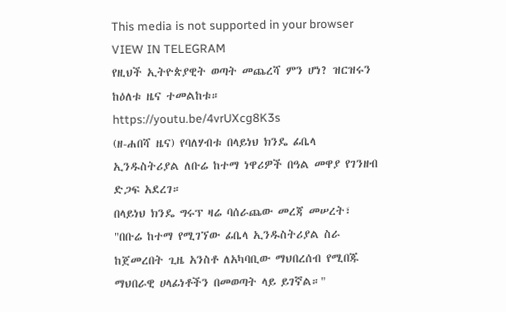This media is not supported in your browser
VIEW IN TELEGRAM
የዚህች ኢትዮጵያዊት ወጣት መጨረሻ ምን ሆነ? ዝርዝሩን ከዕለቱ ዜና ተመልከቱ። https://youtu.be/4vrUXcg8K3s
(ዘ-ሐበሻ ዜና) የባለሃብቱ በላይነህ ክንዴ ፊቤላ ኢንዱስትሪያል ለቡሬ ከተማ ነዋሪዎች በዓል መዋያ የገንዘብ ድጋፍ አደረገ።
በላይነህ ክንዴ ግሩፕ ዛሬ ባሰራጨው መረጃ መሠረት፣ "በቡሬ ከተማ የሚገኘው ፊቤላ ኢንዱስትሪያል ስራ ከጀመረበት ጊዜ አንስቶ ለአካባቢው ማህበረሰብ የሚበጁ ማህበራዊ ሀላፊነቶችን በመወጣት ላይ ይገኛል።"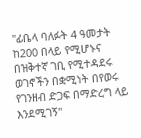"ፊቤላ ባለፉት 4 ዓመታት ከ200 በላይ የሚሆኑና በዝቅተኛ ገቢ የሚተዳደሩ ወገኖችን በቋሚነት በየወሩ የገንዘብ ድጋፍ በማድረግ ላይ እንደሚገኝ"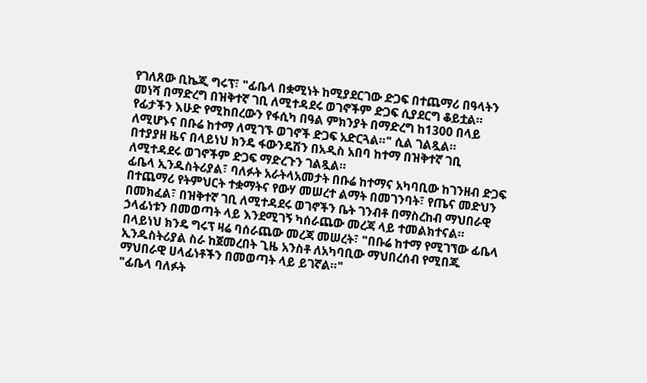የገለጸው ቢኬጂ ግሩፕ፣ "ፊቤላ በቋሚነት ከሚያደርገው ድጋፍ በተጨማሪ በዓላትን መነሻ በማድረግ በዝቅተኛ ገቢ ለሚተዳደሩ ወገኖችም ድጋፍ ሲያደርግ ቆይቷል። የፊታችን እሁድ የሚከበረውን የፋሲካ በዓል ምክንያት በማድረግ ከ1300 በላይ ለሚሆኑና በቡሬ ከተማ ለሚገኙ ወገኖች ድጋፍ አድርጓል።" ሲል ገልጿል።
በተያያዘ ዜና በላይነህ ክንዴ ፋውንዴሽን በአዲስ አበባ ከተማ በዝቅተኛ ገቢ ለሚተዳደሩ ወገኖችም ድጋፍ ማድረጉን ገልጿል።
ፊቤላ ኢንዱስትሪያል፣ ባለፉት አራትላአመታት በቡሬ ከተማና አካባቢው ከገንዘብ ድጋፍ በተጨማሪ የትምህርት ተቋማትና የውሃ መሠረተ ልማት በመገንባት፣ የጤና መድህን በመክፈል፣ በዝቅተኛ ገቢ ለሚተዳደሩ ወገኖችን ቤት ገንብቶ በማስረከብ ማህበራዊ ኃላፊነቱን በመወጣት ላይ እንደሚገኝ ካሰራጨው መረጃ ላይ ተመልክተናል።
በላይነህ ክንዴ ግሩፕ ዛሬ ባሰራጨው መረጃ መሠረት፣ "በቡሬ ከተማ የሚገኘው ፊቤላ ኢንዱስትሪያል ስራ ከጀመረበት ጊዜ አንስቶ ለአካባቢው ማህበረሰብ የሚበጁ ማህበራዊ ሀላፊነቶችን በመወጣት ላይ ይገኛል።"
"ፊቤላ ባለፉት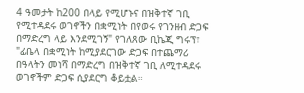4 ዓመታት ከ200 በላይ የሚሆኑና በዝቅተኛ ገቢ የሚተዳደሩ ወገኖችን በቋሚነት በየወሩ የገንዘብ ድጋፍ በማድረግ ላይ እንደሚገኝ" የገለጸው ቢኬጂ ግሩፕ፣ "ፊቤላ በቋሚነት ከሚያደርገው ድጋፍ በተጨማሪ በዓላትን መነሻ በማድረግ በዝቅተኛ ገቢ ለሚተዳደሩ ወገኖችም ድጋፍ ሲያደርግ ቆይቷል።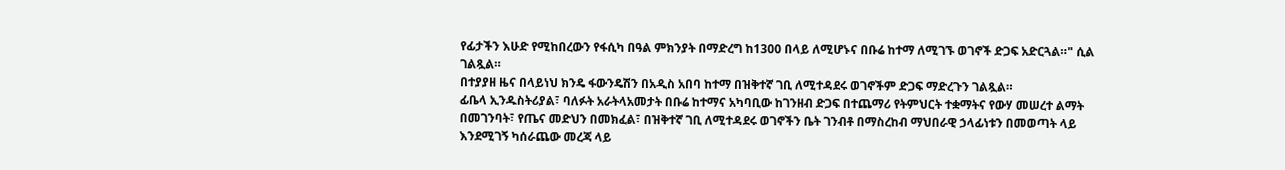የፊታችን እሁድ የሚከበረውን የፋሲካ በዓል ምክንያት በማድረግ ከ1300 በላይ ለሚሆኑና በቡሬ ከተማ ለሚገኙ ወገኖች ድጋፍ አድርጓል።" ሲል ገልጿል።
በተያያዘ ዜና በላይነህ ክንዴ ፋውንዴሽን በአዲስ አበባ ከተማ በዝቅተኛ ገቢ ለሚተዳደሩ ወገኖችም ድጋፍ ማድረጉን ገልጿል።
ፊቤላ ኢንዱስትሪያል፣ ባለፉት አራትላአመታት በቡሬ ከተማና አካባቢው ከገንዘብ ድጋፍ በተጨማሪ የትምህርት ተቋማትና የውሃ መሠረተ ልማት በመገንባት፣ የጤና መድህን በመክፈል፣ በዝቅተኛ ገቢ ለሚተዳደሩ ወገኖችን ቤት ገንብቶ በማስረከብ ማህበራዊ ኃላፊነቱን በመወጣት ላይ እንደሚገኝ ካሰራጨው መረጃ ላይ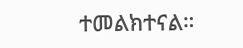ተመልክተናል።